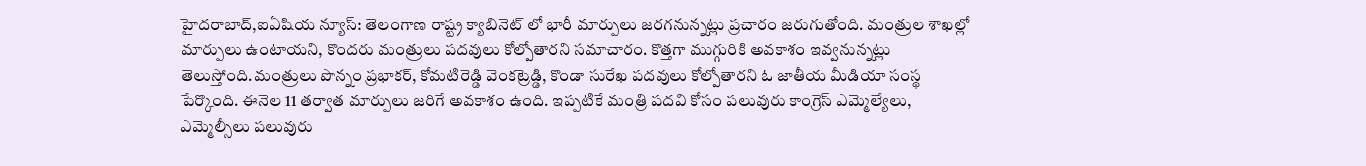హైదరాబాద్,ఐఏషియ న్యూస్: తెలంగాణ రాష్ట్ర క్యాబినెట్ లో భారీ మార్పులు జరగనున్నట్లు ప్రచారం జరుగుతోంది. మంత్రుల శాఖల్లో మార్పులు ఉంటాయని, కొందరు మంత్రులు పదవులు కోల్పోతారని సమాచారం. కొత్తగా ముగ్గురికి అవకాశం ఇవ్వనున్నట్లు తెలుస్తోంది.మంత్రులు పొన్నం ప్రభాకర్, కోమటిరెడ్డి వెంకట్రెడ్డి, కొండా సురేఖ పదవులు కోల్పోతారని ఓ జాతీయ మీడియా సంస్థ పేర్కొంది. ఈనెల 11 తర్వాత మార్పులు జరిగే అవకాశం ఉంది. ఇప్పటికే మంత్రి పదవి కోసం పలువురు కాంగ్రెస్ ఎమ్మెల్యేలు, ఎమ్మెల్సీలు పలువురు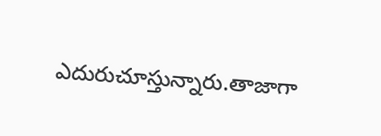ఎదురుచూస్తున్నారు.తాజాగా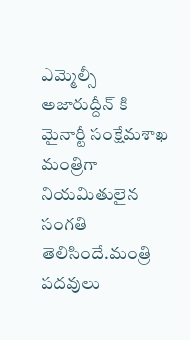ఎమ్మెల్సీ అజారుద్దీన్ కి మైనార్టీ సంక్షేమశాఖ మంత్రిగా నియమితులైన సంగతి తెలిసిందే.మంత్రి పదవులు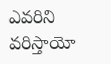ఎవరిని వరిస్తాయో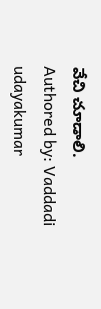వేచి చూడాలి.
Authored by: Vaddadi udayakumar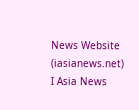News Website (iasianews.net) I Asia News